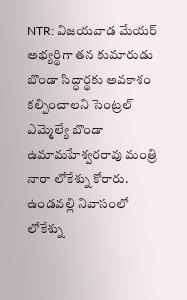NTR: విజయవాడ మేయర్ అభ్యర్థిగా తన కుమారుడు బొండా సిద్ధార్థకు అవకాశం కల్పించాలని సెంట్రల్ ఎమ్మెల్యే బొండా ఉమామహేశ్వరరావు మంత్రి నారా లోకేశ్ను కోరారు. ఉండవల్లి నివాసంలో లోకేశ్ను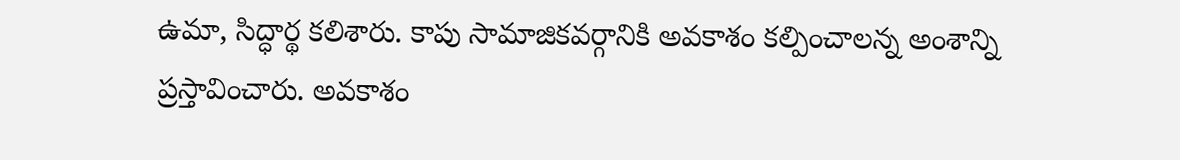ఉమా, సిద్ధార్థ కలిశారు. కాపు సామాజికవర్గానికి అవకాశం కల్పించాలన్న అంశాన్ని ప్రస్తావించారు. అవకాశం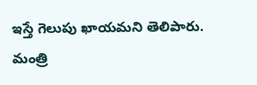ఇస్తే గెలుపు ఖాయమని తెలిపారు. మంత్రి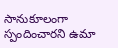సానుకూలంగా స్పందించారని ఉమా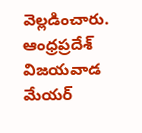వెల్లడించారు.
ఆంధ్రప్రదేశ్
విజయవాడ మేయర్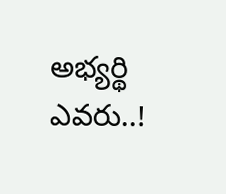అభ్యర్థి ఎవరు..!